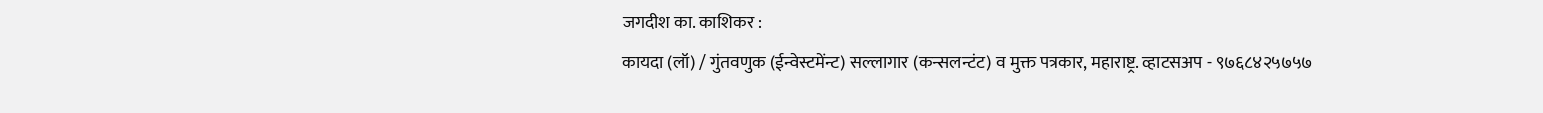जगदीश का. काशिकर :
कायदा (लॉ) / गुंतवणुक (ईन्वेस्टमेंन्ट) सल्लागार (कन्सलन्टंट) व मुक्त पत्रकार, महाराष्ट्र. व्हाटसअप - ९७६८४२५७५७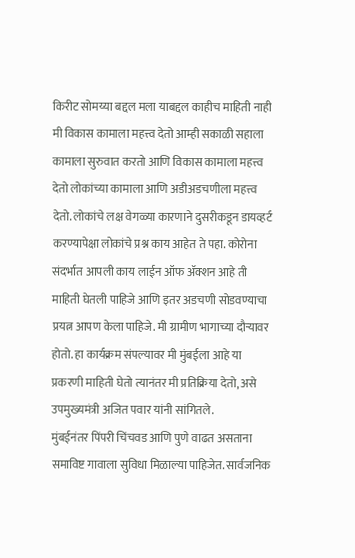किरीट सोमय्या बद्दल मला याबद्दल काहीच माहिती नाही मी विकास कामाला महत्त्व देतो आम्ही सकाळी सहाला कामाला सुरुवात करतो आणि विकास कामाला महत्त्व देतो लोकांच्या कामाला आणि अडीअडचणीला महत्त्व देतो. लोकांचे लक्ष वेगळ्या कारणाने दुसरीकडून डायव्हर्ट करण्यापेक्षा लोकांचे प्रश्न काय आहेत ते पहा. कोरोना संदर्भात आपली काय लाईन ऑफ ॲक्शन आहे ती माहिती घेतली पाहिजे आणि इतर अडचणी सोडवण्याचा प्रयत्न आपण केला पाहिजे. मी ग्रामीण भागाच्या दौऱ्यावर होतो. हा कार्यक्रम संपल्यावर मी मुंबईला आहे या प्रकरणी माहिती घेतो त्यानंतर मी प्रतिक्रिया देतो, असे उपमुख्यमंत्री अजित पवार यांनी सांगितले.
मुंबईनंतर पिंपरी चिंचवड आणि पुणे वाढत असताना समाविष्ट गावाला सुविधा मिळाल्या पाहिजेत. सार्वजनिक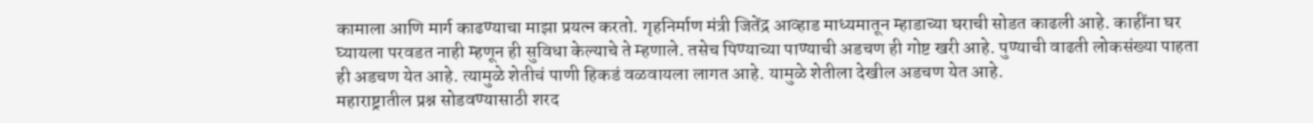कामाला आणि मार्ग काढण्याचा माझा प्रयत्न करतो. गृहनिर्माण मंत्री जितेंद्र आव्हाड माध्यमातून म्हाडाच्या घराची सोडत काढली आहे. काहींना घर घ्यायला परवडत नाही म्हणून ही सुविधा केल्याचे ते म्हणाले. तसेच पिण्याच्या पाण्याची अडचण ही गोष्ट खरी आहे. पुण्याची वाढती लोकसंख्या पाहता ही अडचण येत आहे. त्यामुळे शेतीचं पाणी हिकडं वळवायला लागत आहे. यामुळे शेतीला देखील अडचण येत आहे.
महाराष्ट्रातील प्रश्न सोडवण्यासाठी शरद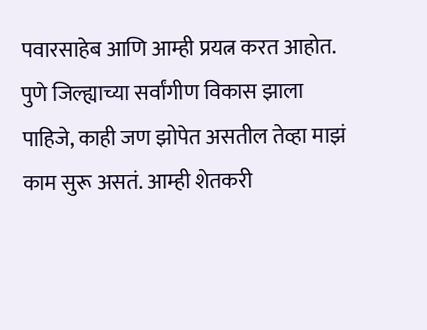पवारसाहेब आणि आम्ही प्रयत्न करत आहोत. पुणे जिल्ह्याच्या सर्वांगीण विकास झाला पाहिजे, काही जण झोपेत असतील तेव्हा माझं काम सुरू असतं. आम्ही शेतकरी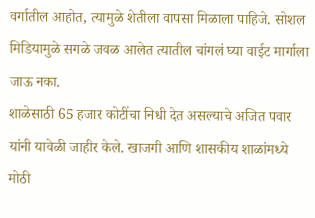वर्गातील आहोत, त्यामुळे शेतीला वापसा मिळाला पाहिजे. सोशल मिडियामुळे सगळे जवळ आलेत त्यातील चांगलं घ्या वाईट मार्गाला जाऊ नका.
शाळेसाठी 65 हजार कोटींचा निधी देत असल्याचे अजित पवार यांनी यावेळी जाहीर केले. खाजगी आणि शासकीय शाळांमध्ये मोठी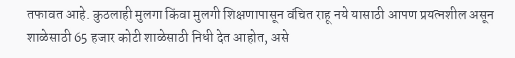तफावत आहे. कुठलाही मुलगा किंवा मुलगी शिक्षणापासून वंचित राहू नये यासाठी आपण प्रयत्नशील असून शाळेसाठी 65 हजार कोटी शाळेसाठी निधी देत आहोत, असे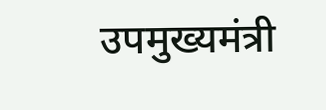उपमुख्यमंत्री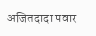अजितदादा पवार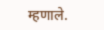म्हणाले.